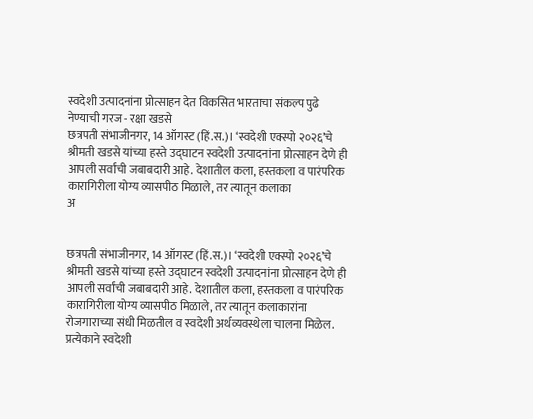स्वदेशी उत्पादनांना प्रोत्साहन देत विकसित भारताचा संकल्प पुढे नेण्याची गरज - रक्षा खडसे
छत्रपती संभाजीनगर, 14 ऑगस्ट (हिं.स.)। ‘स्वदेशी एक्स्पो २०२६’चे श्रीमती खडसे यांच्या हस्ते उद्घाटन स्वदेशी उत्पादनांना प्रोत्साहन देणे ही आपली सर्वांची जबाबदारी आहे. देशातील कला, हस्तकला व पारंपरिक कारागिरीला योग्य व्यासपीठ मिळाले, तर त्यातून कलाका
अ


छत्रपती संभाजीनगर, 14 ऑगस्ट (हिं.स.)। ‘स्वदेशी एक्स्पो २०२६’चे श्रीमती खडसे यांच्या हस्ते उद्घाटन स्वदेशी उत्पादनांना प्रोत्साहन देणे ही आपली सर्वांची जबाबदारी आहे. देशातील कला, हस्तकला व पारंपरिक कारागिरीला योग्य व्यासपीठ मिळाले, तर त्यातून कलाकारांना रोजगाराच्या संधी मिळतील व स्वदेशी अर्थव्यवस्थेला चालना मिळेल. प्रत्येकाने स्वदेशी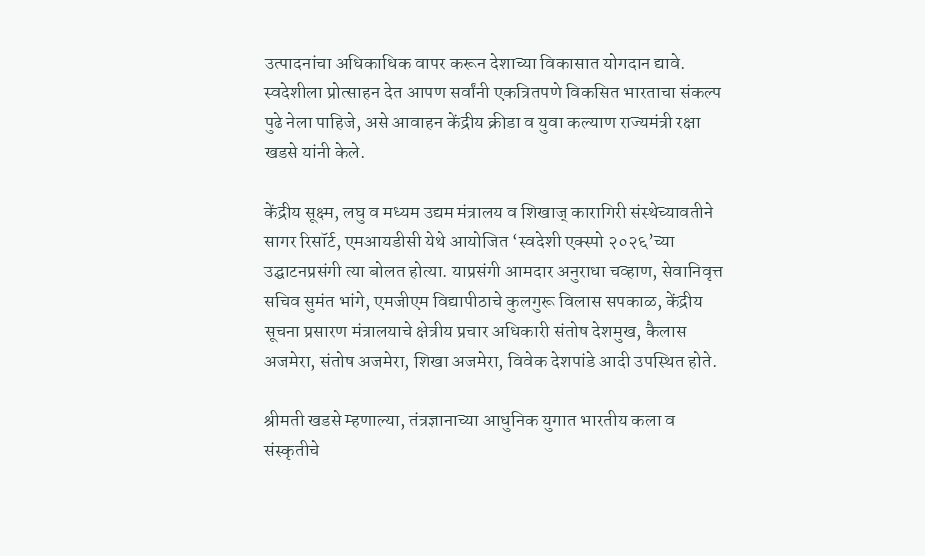उत्पादनांचा अधिकाधिक वापर करून देशाच्या विकासात योगदान द्यावे. स्वदेशीला प्रोत्साहन देत आपण सर्वांनी एकत्रितपणे विकसित भारताचा संकल्प पुढे नेला पाहिजे, असे आवाहन केंद्रीय क्रीडा व युवा कल्याण राज्यमंत्री रक्षा खडसे यांनी केले.

केंद्रीय सूक्ष्म, लघु व मध्यम उद्यम मंत्रालय व शिखाज् कारागिरी संस्थेच्यावतीने सागर रिसॉर्ट, एमआयडीसी येथे आयोजित ‘स्वदेशी एक्स्पो २०२६’च्या उद्घाटनप्रसंगी त्या बोलत होत्या. याप्रसंगी आमदार अनुराधा चव्हाण, सेवानिवृत्त सचिव सुमंत भांगे, एमजीएम विद्यापीठाचे कुलगुरू विलास सपकाळ, केंद्रीय सूचना प्रसारण मंत्रालयाचे क्षेत्रीय प्रचार अधिकारी संतोष देशमुख, कैलास अजमेरा, संतोष अजमेरा, शिखा अजमेरा, विवेक देशपांडे आदी उपस्थित होते.

श्रीमती खडसे म्हणाल्या, तंत्रज्ञानाच्या आधुनिक युगात भारतीय कला व संस्कृतीचे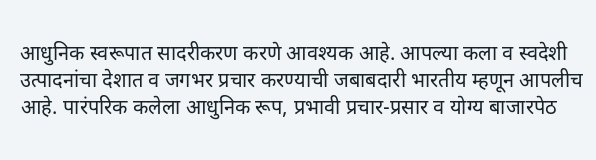आधुनिक स्वरूपात सादरीकरण करणे आवश्यक आहे. आपल्या कला व स्वदेशी उत्पादनांचा देशात व जगभर प्रचार करण्याची जबाबदारी भारतीय म्हणून आपलीच आहे. पारंपरिक कलेला आधुनिक रूप, प्रभावी प्रचार-प्रसार व योग्य बाजारपेठ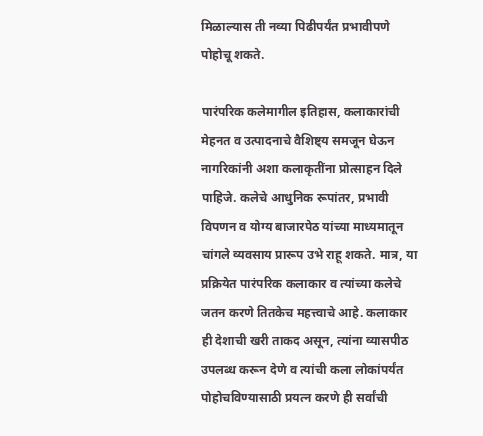मिळाल्यास ती नव्या पिढीपर्यंत प्रभावीपणे पोहोचू शकते.

पारंपरिक कलेमागील इतिहास, कलाकारांची मेहनत व उत्पादनाचे वैशिष्ट्य समजून घेऊन नागरिकांनी अशा कलाकृतींना प्रोत्साहन दिले पाहिजे. कलेचे आधुनिक रूपांतर, प्रभावी विपणन व योग्य बाजारपेठ यांच्या माध्यमातून चांगले व्यवसाय प्रारूप उभे राहू शकते. मात्र, या प्रक्रियेत पारंपरिक कलाकार व त्यांच्या कलेचे जतन करणे तितकेच महत्त्वाचे आहे. कलाकार ही देशाची खरी ताकद असून, त्यांना व्यासपीठ उपलब्ध करून देणे व त्यांची कला लोकांपर्यंत पोहोचविण्यासाठी प्रयत्न करणे ही सर्वांची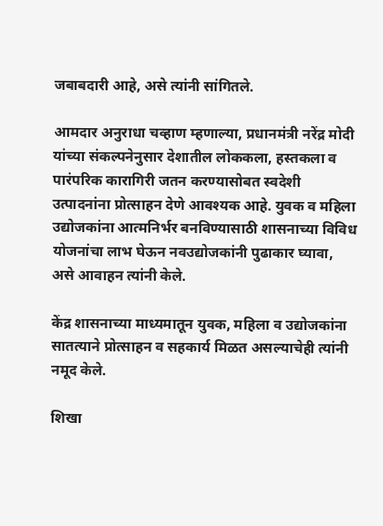जबाबदारी आहे, असे त्यांनी सांगितले.

आमदार अनुराधा चव्हाण म्हणाल्या, प्रधानमंत्री नरेंद्र मोदी यांच्या संकल्पनेनुसार देशातील लोककला, हस्तकला व पारंपरिक कारागिरी जतन करण्यासोबत स्वदेशी उत्पादनांना प्रोत्साहन देणे आवश्यक आहे. युवक व महिला उद्योजकांना आत्मनिर्भर बनविण्यासाठी शासनाच्या विविध योजनांचा लाभ घेऊन नवउद्योजकांनी पुढाकार घ्यावा, असे आवाहन त्यांनी केले.

केंद्र शासनाच्या माध्यमातून युवक, महिला व उद्योजकांना सातत्याने प्रोत्साहन व सहकार्य मिळत असल्याचेही त्यांनी नमूद केले.

शिखा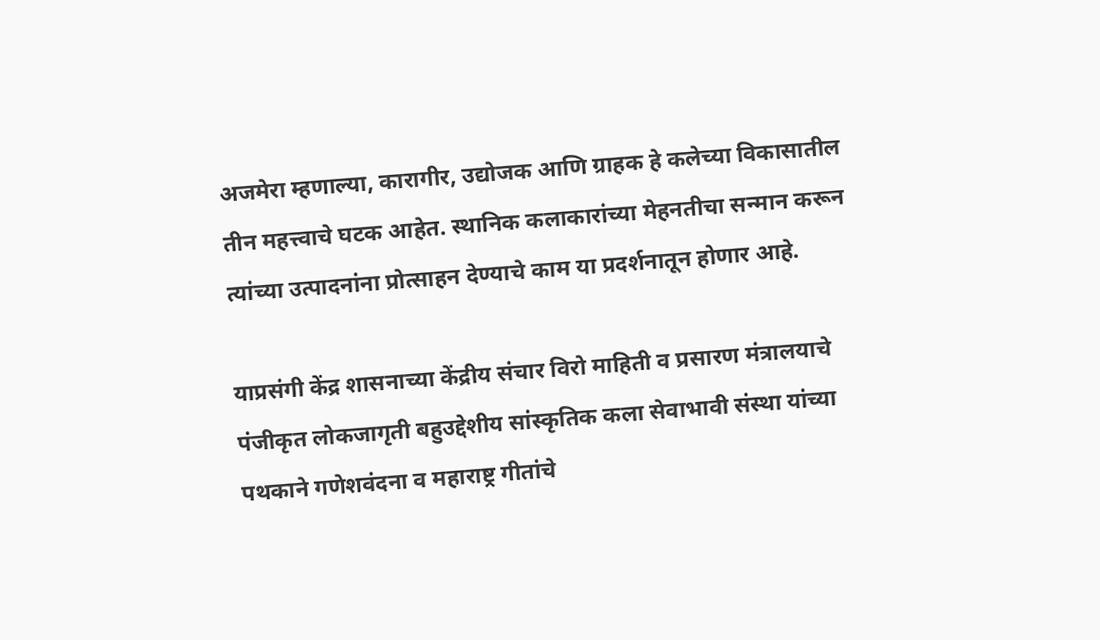अजमेरा म्हणाल्या, कारागीर, उद्योजक आणि ग्राहक हे कलेच्या विकासातील तीन महत्त्वाचे घटक आहेत. स्थानिक कलाकारांच्या मेहनतीचा सन्मान करून त्यांच्या उत्पादनांना प्रोत्साहन देण्याचे काम या प्रदर्शनातून होणार आहे.

याप्रसंगी केंद्र शासनाच्या केंद्रीय संचार विरो माहिती व प्रसारण मंत्रालयाचे पंजीकृत लोकजागृती बहुउद्देशीय सांस्कृतिक कला सेवाभावी संस्था यांच्या पथकाने गणेशवंदना व महाराष्ट्र गीतांचे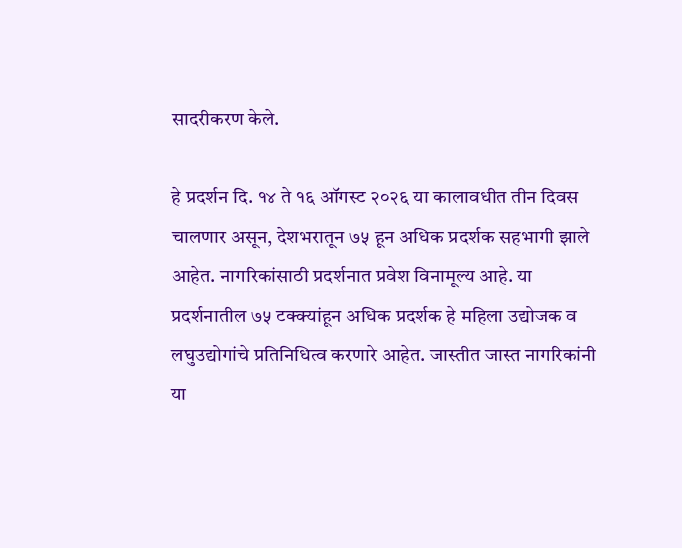सादरीकरण केले.

हे प्रदर्शन दि. १४ ते १६ ऑगस्ट २०२६ या कालावधीत तीन दिवस चालणार असून, देशभरातून ७५ हून अधिक प्रदर्शक सहभागी झाले आहेत. नागरिकांसाठी प्रदर्शनात प्रवेश विनामूल्य आहे. या प्रदर्शनातील ७५ टक्क्यांहून अधिक प्रदर्शक हे महिला उद्योजक व लघुउद्योगांचे प्रतिनिधित्व करणारे आहेत. जास्तीत जास्त नागरिकांनी या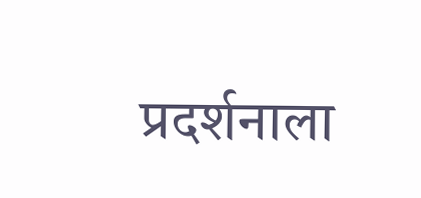प्रदर्शनाला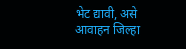भेट द्यावी, असे आवाहन जिल्हा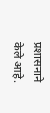प्रशासनाने केले आहे.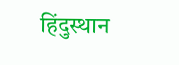हिंदुस्थान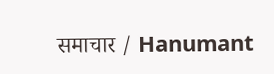समाचार / Hanumant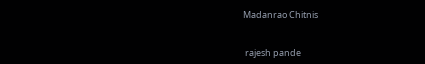Madanrao Chitnis


 rajesh pande